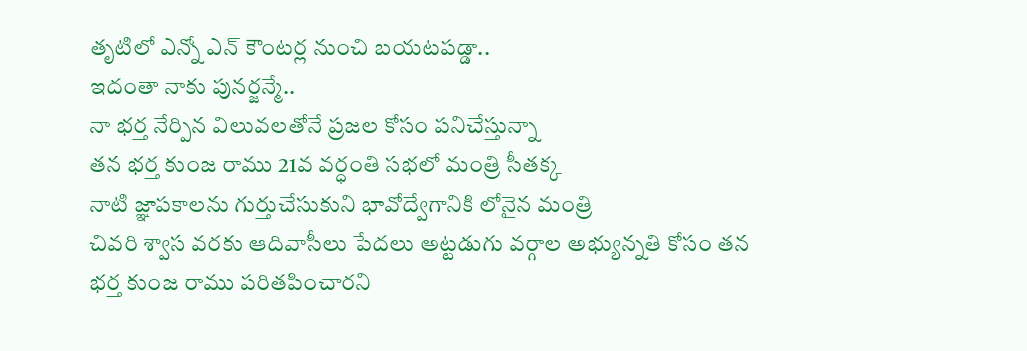తృటిలో ఎన్నో ఎన్ కౌంటర్ల నుంచి బయటపడ్డా..
ఇదంతా నాకు పునర్జన్మే..
నా భర్త నేర్పిన విలువలతోనే ప్రజల కోసం పనిచేస్తున్నా
తన భర్త కుంజ రాము 21వ వర్ధంతి సభలో మంత్రి సీతక్క
నాటి జ్ఞాపకాలను గుర్తుచేసుకుని భావోద్వేగానికి లోనైన మంత్రి
చివరి శ్వాస వరకు ఆదివాసీలు పేదలు అట్టడుగు వర్గాల అభ్యున్నతి కోసం తన భర్త కుంజ రాము పరితపించారని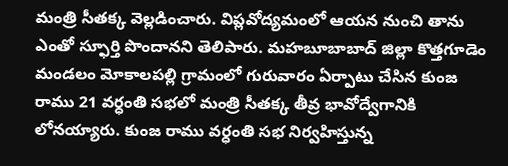మంత్రి సీతక్క వెల్లడించారు. విప్లవోద్యమంలో ఆయన నుంచి తాను ఎంతో స్ఫూర్తి పొందానని తెలిపారు. మహబూబాబాద్ జిల్లా కొత్తగూడెం మండలం మోకాలపల్లి గ్రామంలో గురువారం ఏర్పాటు చేసిన కుంజ రాము 21 వర్ధంతి సభలో మంత్రి సీతక్క తీవ్ర భావోద్వేగానికి లోనయ్యారు. కుంజ రాము వర్ధంతి సభ నిర్వహిస్తున్న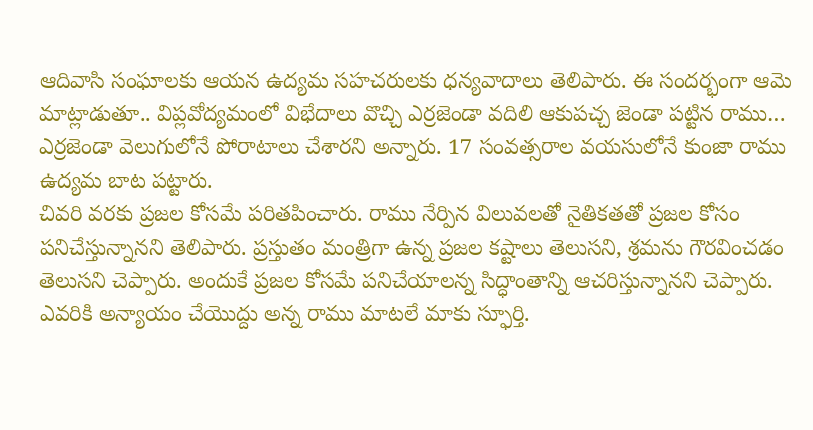ఆదివాసి సంఘాలకు ఆయన ఉద్యమ సహచరులకు ధన్యవాదాలు తెలిపారు. ఈ సందర్భంగా ఆమె మాట్లాడుతూ.. విప్లవోద్యమంలో విభేదాలు వొచ్చి ఎర్రజెండా వదిలి ఆకుపచ్చ జెండా పట్టిన రాము… ఎర్రజెండా వెలుగులోనే పోరాటాలు చేశారని అన్నారు. 17 సంవత్సరాల వయసులోనే కుంజా రాము ఉద్యమ బాట పట్టారు.
చివరి వరకు ప్రజల కోసమే పరితపించారు. రాము నేర్పిన విలువలతో నైతికతతో ప్రజల కోసం పనిచేస్తున్నానని తెలిపారు. ప్రస్తుతం మంత్రిగా ఉన్న ప్రజల కష్టాలు తెలుసని, శ్రమను గౌరవించడం తెలుసని చెప్పారు. అందుకే ప్రజల కోసమే పనిచేయాలన్న సిద్ధాంతాన్ని ఆచరిస్తున్నానని చెప్పారు. ఎవరికి అన్యాయం చేయొద్దు అన్న రాము మాటలే మాకు స్ఫూర్తి.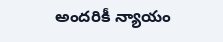అందరికీ న్యాయం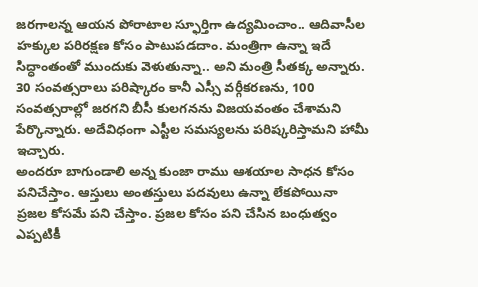జరగాలన్న ఆయన పోరాటాల స్ఫూర్తిగా ఉద్యమించాం.. ఆదివాసీల హక్కుల పరిరక్షణ కోసం పాటుపడదాం. మంత్రిగా ఉన్నా ఇదే సిద్ధాంతంతో ముందుకు వెళుతున్నా.. అని మంత్రి సీతక్క అన్నారు. 30 సంవత్సరాలు పరిష్కారం కానీ ఎస్సీ వర్గీకరణను, 100 సంవత్సరాల్లో జరగని బీసీ కులగనను విజయవంతం చేశామని పేర్కొన్నారు. అదేవిధంగా ఎస్టీల సమస్యలను పరిష్కరిస్తామని హామీ ఇచ్చారు.
అందరూ బాగుండాలి అన్న కుంజా రాము ఆశయాల సాధన కోసం పనిచేస్తాం. ఆస్తులు అంతస్తులు పదవులు ఉన్నా లేకపోయినా ప్రజల కోసమే పని చేస్తాం. ప్రజల కోసం పని చేసిన బంధుత్వం ఎప్పటికీ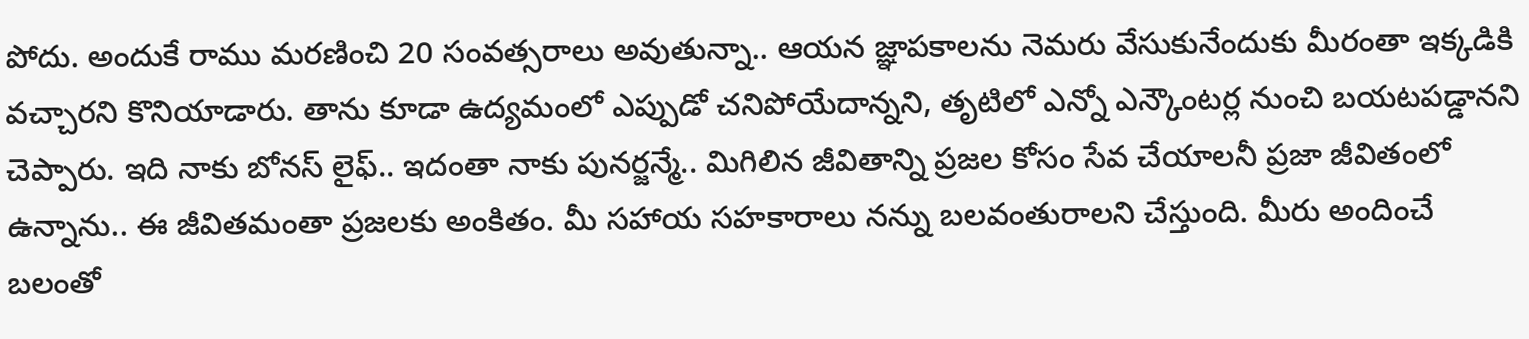పోదు. అందుకే రాము మరణించి 20 సంవత్సరాలు అవుతున్నా.. ఆయన జ్ఞాపకాలను నెమరు వేసుకునేందుకు మీరంతా ఇక్కడికి వచ్చారని కొనియాడారు. తాను కూడా ఉద్యమంలో ఎప్పుడో చనిపోయేదాన్నని, తృటిలో ఎన్నో ఎన్కౌంటర్ల నుంచి బయటపడ్డానని చెప్పారు. ఇది నాకు బోనస్ లైఫ్.. ఇదంతా నాకు పునర్జన్మే.. మిగిలిన జీవితాన్ని ప్రజల కోసం సేవ చేయాలనీ ప్రజా జీవితంలో ఉన్నాను.. ఈ జీవితమంతా ప్రజలకు అంకితం. మీ సహాయ సహకారాలు నన్ను బలవంతురాలని చేస్తుంది. మీరు అందించే బలంతో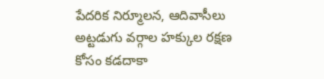పేదరిక నిర్మూలన, ఆదివాసీలు అట్టడుగు వర్గాల హక్కుల రక్షణ కోసం కడదాకా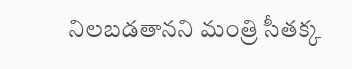నిలబడతానని మంత్రి సీతక్క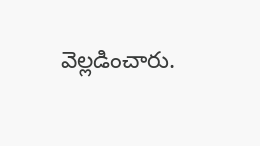వెల్లడించారు.